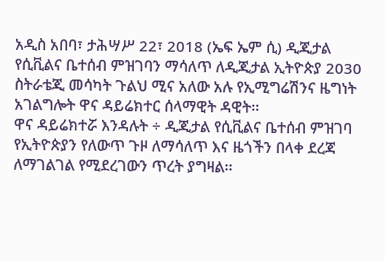አዲስ አበባ፣ ታሕሣሥ 22፣ 2018 (ኤፍ ኤም ሲ) ዲጂታል የሲቪልና ቤተሰብ ምዝገባን ማሳለጥ ለዲጂታል ኢትዮጵያ 2030 ስትራቴጂ መሳካት ጉልህ ሚና አለው አሉ የኢሚግሬሽንና ዜግነት አገልግሎት ዋና ዳይሬክተር ሰላማዊት ዳዊት፡፡
ዋና ዳይሬክተሯ እንዳሉት ÷ ዲጂታል የሲቪልና ቤተሰብ ምዝገባ የኢትዮጵያን የለውጥ ጉዞ ለማሳለጥ እና ዜጎችን በላቀ ደረጃ ለማገልገል የሚደረገውን ጥረት ያግዛል፡፡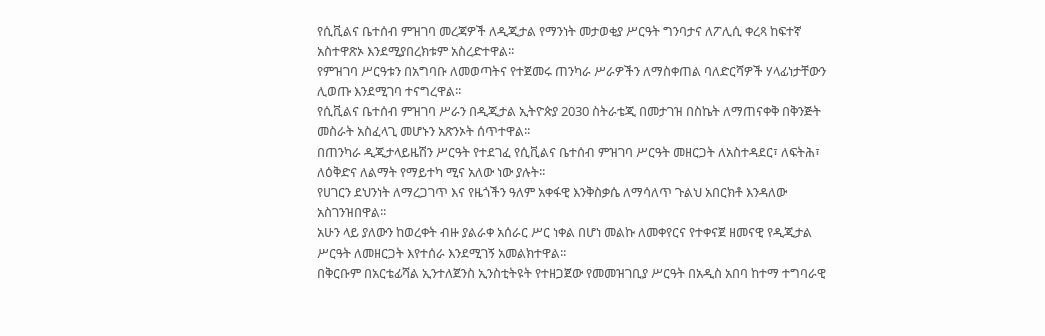የሲቪልና ቤተሰብ ምዝገባ መረጃዎች ለዲጂታል የማንነት መታወቂያ ሥርዓት ግንባታና ለፖሊሲ ቀረጻ ከፍተኛ አስተዋጽኦ እንደሚያበረክቱም አስረድተዋል፡፡
የምዝገባ ሥርዓቱን በአግባቡ ለመወጣትና የተጀመሩ ጠንካራ ሥራዎችን ለማስቀጠል ባለድርሻዎች ሃላፊነታቸውን ሊወጡ እንደሚገባ ተናግረዋል፡፡
የሲቪልና ቤተሰብ ምዝገባ ሥራን በዲጂታል ኢትዮጵያ 2030 ስትራቴጂ በመታገዝ በስኬት ለማጠናቀቅ በቅንጅት መስራት አስፈላጊ መሆኑን አጽንኦት ሰጥተዋል፡፡
በጠንካራ ዲጂታላይዜሽን ሥርዓት የተደገፈ የሲቪልና ቤተሰብ ምዝገባ ሥርዓት መዘርጋት ለአስተዳደር፣ ለፍትሕ፣ ለዕቅድና ለልማት የማይተካ ሚና አለው ነው ያሉት፡፡
የሀገርን ደህንነት ለማረጋገጥ እና የዜጎችን ዓለም አቀፋዊ እንቅስቃሴ ለማሳለጥ ጉልህ አበርክቶ እንዳለው አስገንዝበዋል፡፡
አሁን ላይ ያለውን ከወረቀት ብዙ ያልራቀ አሰራር ሥር ነቀል በሆነ መልኩ ለመቀየርና የተቀናጀ ዘመናዊ የዲጂታል ሥርዓት ለመዘርጋት እየተሰራ እንደሚገኝ አመልክተዋል፡፡
በቅርቡም በአርቴፊሻል ኢንተለጀንስ ኢንስቲትዩት የተዘጋጀው የመመዝገቢያ ሥርዓት በአዲስ አበባ ከተማ ተግባራዊ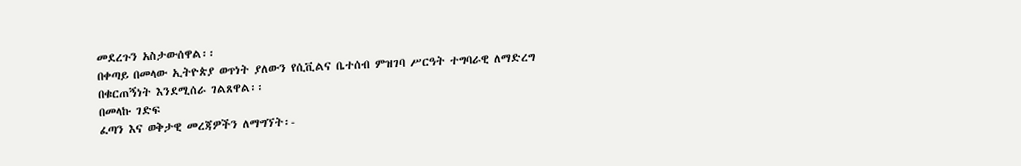መደረጉን አስታውሰዋል፡፡
በቀጣይ በመላው ኢትዮጵያ ወጥነት ያለውን የሲቪልና ቤተሰብ ምዝገባ ሥርዓት ተግባራዊ ለማድረግ በቁርጠኝነት እንደሚሰራ ገልጸዋል፡፡
በመላኩ ገድፍ
ፈጣን እና ወቅታዊ መረጃዎችን ለማግኘት፡-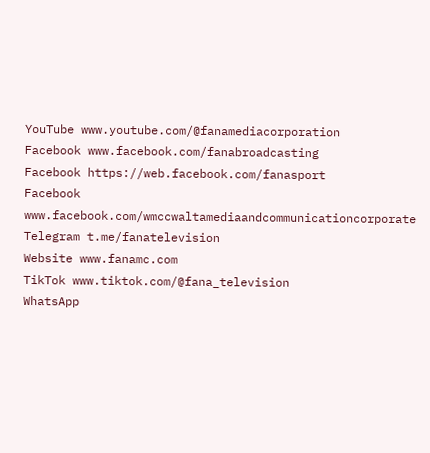YouTube www.youtube.com/@fanamediacorporation
Facebook www.facebook.com/fanabroadcasting
Facebook https://web.facebook.com/fanasport
Facebook www.facebook.com/wmccwaltamediaandcommunicationcorporate
Telegram t.me/fanatelevision
Website www.fanamc.com
TikTok www.tiktok.com/@fana_television
WhatsApp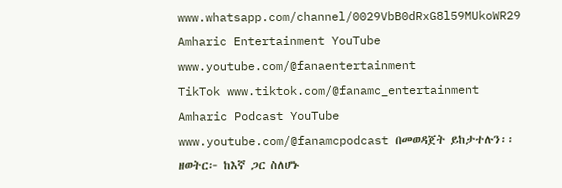www.whatsapp.com/channel/0029VbB0dRxG8l59MUkoWR29
Amharic Entertainment YouTube www.youtube.com/@fanaentertainment
TikTok www.tiktok.com/@fanamc_entertainment
Amharic Podcast YouTube www.youtube.com/@fanamcpodcast በመወዳጀት ይከታተሉን፡፡
ዘወትር፦ ከእኛ ጋር ስለሆኑ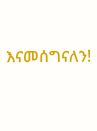እናመሰግናለን!